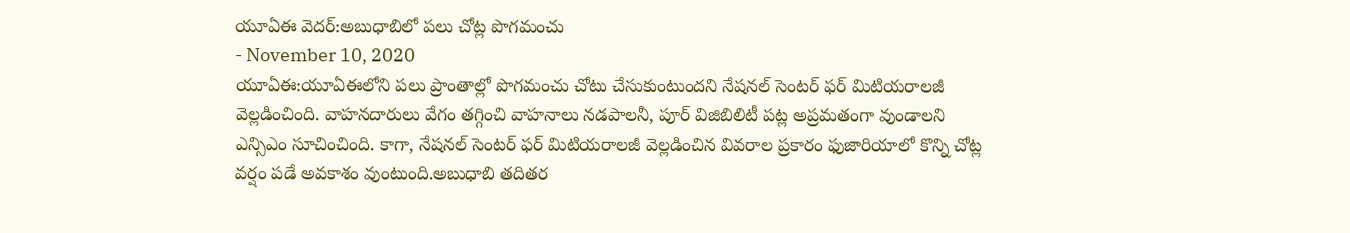యూఏఈ వెదర్:అబుధాబిలో పలు చోట్ల పొగమంచు
- November 10, 2020
యూఏఈ:యూఏఈలోని పలు ప్రాంతాల్లో పొగమంచు చోటు చేసుకుంటుందని నేషనల్ సెంటర్ ఫర్ మిటియరాలజీ వెల్లడించింది. వాహనదారులు వేగం తగ్గించి వాహనాలు నడపాలనీ, పూర్ విజిబిలిటీ పట్ల అప్రమతంగా వుండాలని ఎన్సిఎం సూచించింది. కాగా, నేషనల్ సెంటర్ ఫర్ మిటియరాలజీ వెల్లడించిన వివరాల ప్రకారం ఫుజారియాలో కొన్ని చోట్ల వర్షం పడే అవకాశం వుంటుంది.అబుధాబి తదితర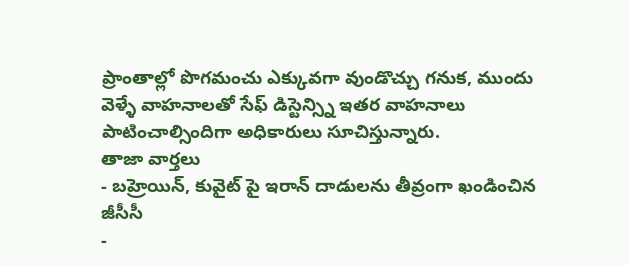ప్రాంతాల్లో పొగమంచు ఎక్కువగా వుండొచ్చు గనుక, ముందు వెళ్ళే వాహనాలతో సేఫ్ డిస్టెన్స్ని ఇతర వాహనాలు పాటించాల్సిందిగా అధికారులు సూచిస్తున్నారు.
తాజా వార్తలు
- బహ్రెయిన్, కువైట్ పై ఇరాన్ దాడులను తీవ్రంగా ఖండించిన జీసీసీ
-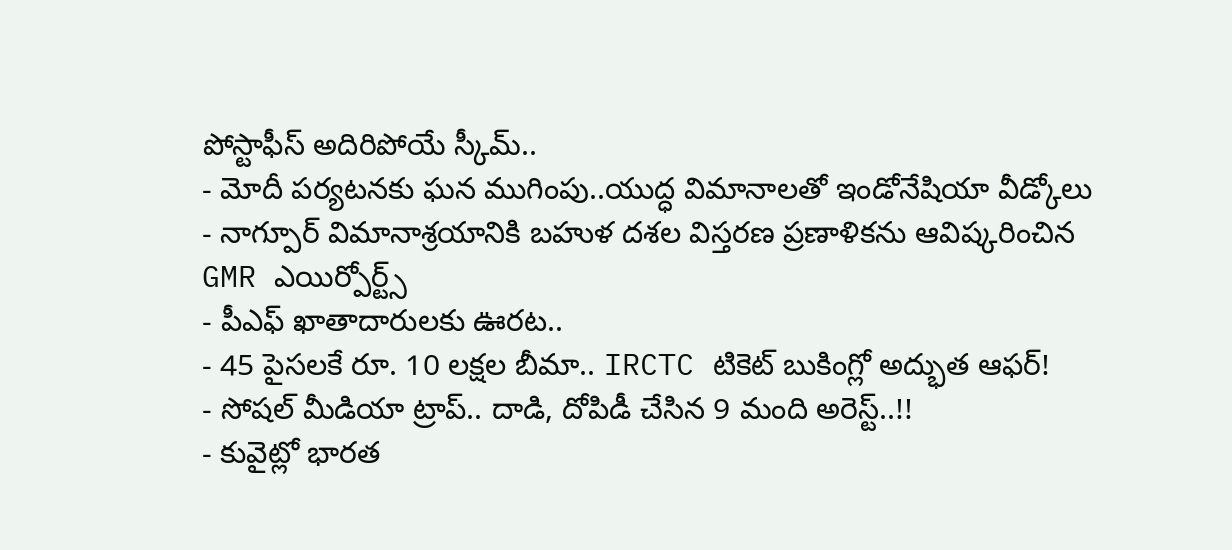పోస్టాఫీస్ అదిరిపోయే స్కీమ్..
- మోదీ పర్యటనకు ఘన ముగింపు..యుద్ధ విమానాలతో ఇండోనేషియా వీడ్కోలు
- నాగ్పూర్ విమానాశ్రయానికి బహుళ దశల విస్తరణ ప్రణాళికను ఆవిష్కరించిన GMR ఎయిర్పోర్ట్స్
- పీఎఫ్ ఖాతాదారులకు ఊరట..
- 45 పైసలకే రూ. 10 లక్షల బీమా.. IRCTC టికెట్ బుకింగ్లో అద్భుత ఆఫర్!
- సోషల్ మీడియా ట్రాప్.. దాడి, దోపిడీ చేసిన 9 మంది అరెస్ట్..!!
- కువైట్లో భారత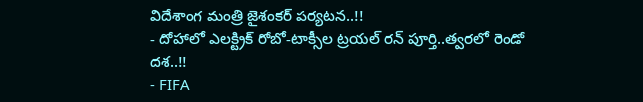విదేశాంగ మంత్రి జైశంకర్ పర్యటన..!!
- దోహాలో ఎలక్ట్రిక్ రోబో-టాక్సీల ట్రయల్ రన్ పూర్తి..త్వరలో రెండో దశ..!!
- FIFA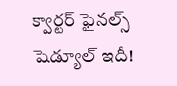క్వార్టర్ ఫైనల్స్ షెడ్యూల్ ఇదీ!